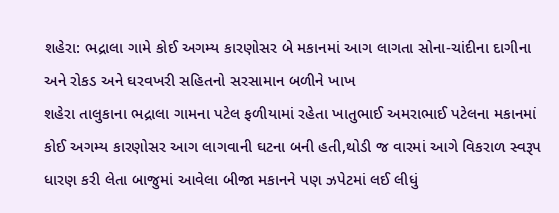શહેરા: ભદ્રાલા ગામે કોઈ અગમ્ય કારણોસર બે મકાનમાં આગ લાગતા સોના-ચાંદીના દાગીના અને રોકડ અને ઘરવખરી સહિતનો સરસામાન બળીને ખાખ
શહેરા તાલુકાના ભદ્રાલા ગામના પટેલ ફળીયામાં રહેતા ખાતુભાઈ અમરાભાઈ પટેલના મકાનમાં કોઈ અગમ્ય કારણોસર આગ લાગવાની ઘટના બની હતી,થોડી જ વારમાં આગે વિકરાળ સ્વરૂપ ધારણ કરી લેતા બાજુમાં આવેલા બીજા મકાનને પણ ઝપેટમાં લઈ લીધું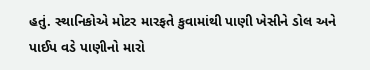હતું. સ્થાનિકોએ મોટર મારફતે કુવામાંથી પાણી ખેસીને ડોલ અને પાઈપ વડે પાણીનો મારો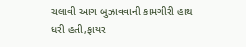ચલાવી આગ બુઝાવવાની કામગીરી હાથ ધરી હતી,ફાયર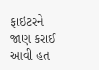ફાઇટરને જાણ કરાઈ આવી હત